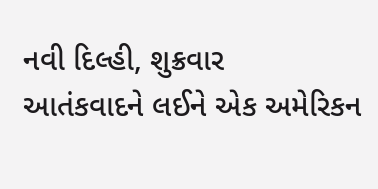નવી દિલ્હી, શુક્રવાર
આતંકવાદને લઈને એક અમેરિકન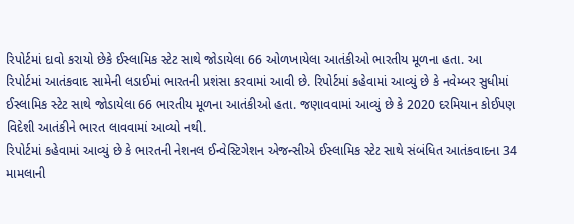રિપોર્ટમાં દાવો કરાયો છેકે ઈસ્લામિક સ્ટેટ સાથે જોડાયેલા 66 ઓળખાયેલા આતંકીઓ ભારતીય મૂળના હતા. આ રિપોર્ટમાં આતંકવાદ સામેની લડાઈમાં ભારતની પ્રશંસા કરવામાં આવી છે. રિપોર્ટમાં કહેવામાં આવ્યું છે કે નવેમ્બર સુધીમાં ઈસ્લામિક સ્ટેટ સાથે જોડાયેલા 66 ભારતીય મૂળના આતંકીઓ હતા. જણાવવામાં આવ્યું છે કે 2020 દરમિયાન કોઈપણ વિદેશી આતંકીને ભારત લાવવામાં આવ્યો નથી.
રિપોર્ટમાં કહેવામાં આવ્યું છે કે ભારતની નેશનલ ઈન્વેસ્ટિગેશન એજન્સીએ ઈસ્લામિક સ્ટેટ સાથે સંબંધિત આતંકવાદના 34 મામલાની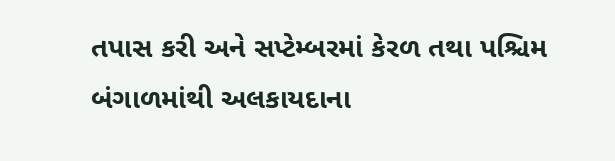તપાસ કરી અને સપ્ટેમ્બરમાં કેરળ તથા પશ્ચિમ બંગાળમાંથી અલકાયદાના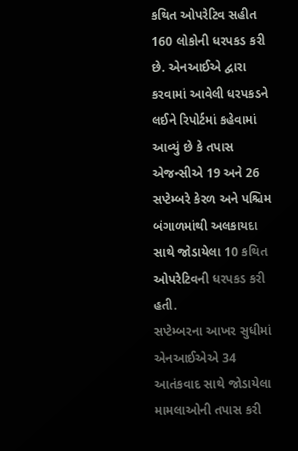કથિત ઓપરેટિવ સહીત 160 લોકોની ધરપકડ કરી છે. એનઆઈએ દ્વારા કરવામાં આવેલી ધરપકડને લઈને રિપોર્ટમાં કહેવામાં આવ્યું છે કે તપાસ એજન્સીએ 19 અને 26 સપ્ટેમ્બરે કેરળ અને પશ્ચિમ બંગાળમાંથી અલકાયદા સાથે જોડાયેલા 10 કથિત ઓપરેટિવની ધરપકડ કરી હતી.
સપ્ટેમ્બરના આખર સુધીમાં એનઆઈએએ 34 આતંકવાદ સાથે જોડાયેલા મામલાઓની તપાસ કરી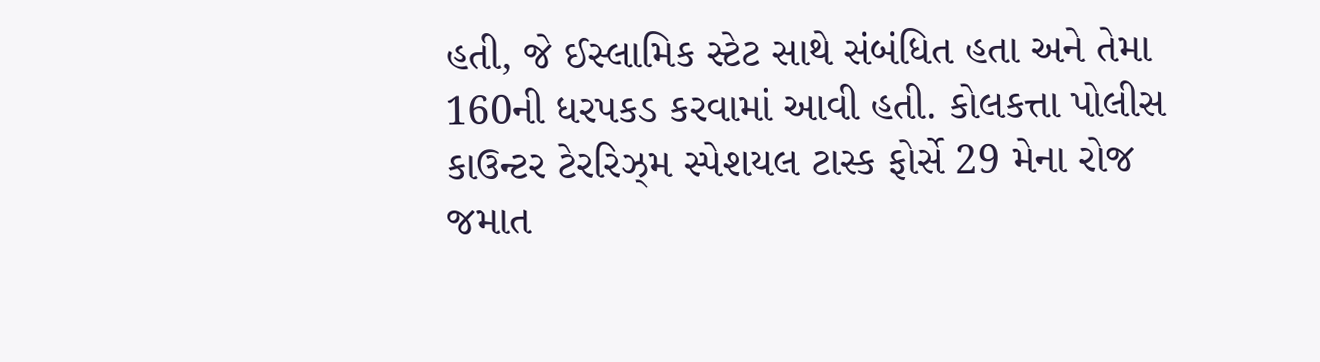હતી, જે ઈસ્લામિક સ્ટેટ સાથે સંબંધિત હતા અને તેમા 160ની ધરપકડ કરવામાં આવી હતી. કોલકત્તા પોલીસ કાઉન્ટર ટેરરિઝ્મ સ્પેશયલ ટાસ્ક ફોર્સે 29 મેના રોજ જમાત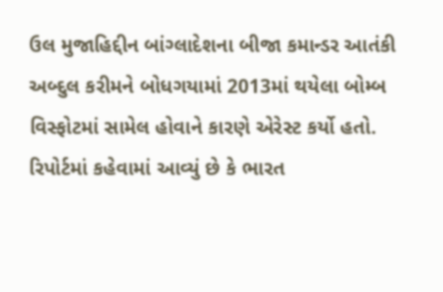ઉલ મુજાહિદ્દીન બાંગ્લાદેશના બીજા કમાન્ડર આતંકી અબ્દુલ કરીમને બોધગયામાં 2013માં થયેલા બોમ્બ વિસ્ફોટમાં સામેલ હોવાને કારણે એરેસ્ટ કર્યો હતો.
રિપોર્ટમાં કહેવામાં આવ્યું છે કે ભારત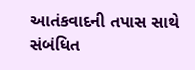આતંકવાદની તપાસ સાથે સંબંધિત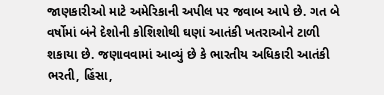જાણકારીઓ માટે અમેરિકાની અપીલ પર જવાબ આપે છે. ગત બે વર્ષોમાં બંને દેશોની કોશિશોથી ઘણાં આતંકી ખતરાઓને ટાળી શકાયા છે. જણાવવામાં આવ્યું છે કે ભારતીય અધિકારી આતંકી ભરતી, હિંસા,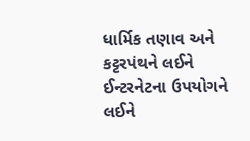ધાર્મિક તણાવ અને કટ્ટરપંથને લઈને ઈન્ટરનેટના ઉપયોગને લઈને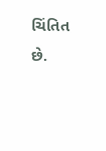ચિંતિત છે.